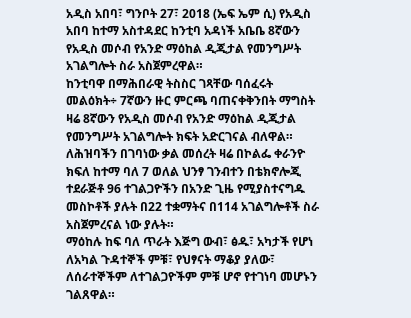አዲስ አበባ፣ ግንቦት 27፣ 2018 (ኤፍ ኤም ሲ) የአዲስ አበባ ከተማ አስተዳደር ከንቲባ አዳነች አቤቤ 8ኛውን የአዲስ መሶብ የአንድ ማዕከል ዲጂታል የመንግሥት አገልግሎት ስራ አስጀምረዋል።
ከንቲባዋ በማሕበራዊ ትስስር ገጻቸው ባሰፈሩት መልዕክት÷ 7ኛውን ዙር ምርጫ ባጠናቀቅንበት ማግስት ዛሬ 8ኛውን የአዲስ መሶብ የአንድ ማዕከል ዲጂታል የመንግሥት አገልግሎት ክፍት አድርገናል ብለዋል።
ለሕዝባችን በገባነው ቃል መሰረት ዛሬ በኮልፌ ቀራንዮ ክፍለ ከተማ ባለ 7 ወለል ህንፃ ገንብተን በቴክኖሎጂ ተደራጅቶ 96 ተገልጋዮችን በአንድ ጊዜ የሚያስተናግዱ መስኮቶች ያሉት በ22 ተቋማትና በ114 አገልግሎቶች ስራ አስጀምረናል ነው ያሉት።
ማዕከሉ ከፍ ባለ ጥራት እጅግ ውብ፣ ፅዱ፣ አካታች የሆነ ለአካል ጉዳተኞች ምቹ፣ የህፃናት ማቆያ ያለው፣ ለሰራተኞችም ለተገልጋዮችም ምቹ ሆኖ የተገነባ መሆኑን ገልጸዋል።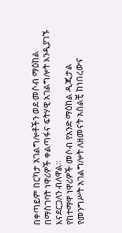በቀጣይም በርካታ አገልግሎቶችን ወደ መሶብ ማዕከል በማስገባት ነዋሪዎች ቀልጣፋና ፍትሃዊ አገልግሎት እንዲያገኙ እናደርጋለን ብለዋል።
የከተማዋ ነዋሪዎች መሶብ የአንድ ማዕከል ዲጂታል የመንግሥት አገልግሎት ለዘመናት አሰልቺ ከነበረውና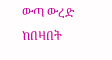ውጣ ውረድ ከበዛበት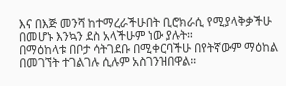እና በእጅ መንሻ ከተማረራችሁበት ቢሮክራሲ የሚያላቅቃችሁ በመሆኑ እንኳን ደስ አላችሁም ነው ያሉት።
በማዕከላቱ በቦታ ሳትገደቡ በሚቀርባችሁ በየትኛውም ማዕከል በመገኘት ተገልገሉ ሲሉም አስገንዝበዋል።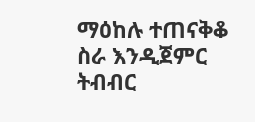ማዕከሉ ተጠናቅቆ ስራ እንዲጀምር ትብብር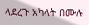ላደረጉ አካላት በሙሉ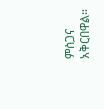ምስጋና አቅርበዋል።